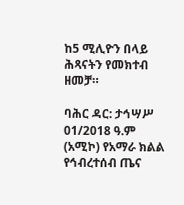ከ5 ሚሊዮን በላይ ሕጻናትን የመክተብ ዘመቻ።

ባሕር ዳር: ታኅሣሥ 01/2018 ዓ.ም (አሚኮ) የአማራ ክልል የኅብረተሰብ ጤና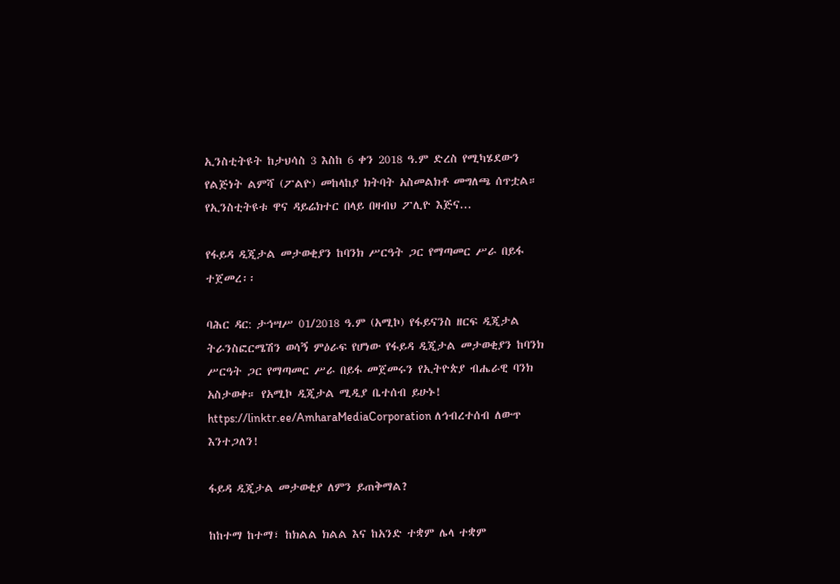ኢንስቲትዩት ከታህሳስ 3 እስከ 6 ቀን 2018 ዓ.ም ድረስ የሚካሄደውን የልጅነት ልምሻ (ፖልዮ) መከላከያ ክትባት አስመልክቶ መግለጫ ሰጥቷል። የኢንስቲትዩቱ ዋና ዳይሬክተር በላይ በዛብህ ፖሊዮ እጅና...

የፋይዳ ዲጂታል መታወቂያን ከባንክ ሥርዓት ጋር የማጣመር ሥራ በይፋ ተጀመረ፡፡

ባሕር ዳር: ታኅሣሥ 01/2018 ዓ.ም (አሚኮ) የፋይናንስ ዘርፍ ዲጂታል ትራንስፎርሜሽን ወሳኝ ምዕራፍ የሆነው የፋይዳ ዲጂታል መታወቂያን ከባንክ ሥርዓት ጋር የማጣመር ሥራ በይፋ መጀመሩን የኢትዮጵያ ብሔራዊ ባንክ አስታወቀ። የአሚኮ ዲጂታል ሚዲያ ቤተሰብ ይሁኑ! https://linktr.ee/AmharaMediaCorporation ለኅብረተሰብ ለውጥ እንተጋለን!

ፋይዳ ዲጂታል መታወቂያ ለምን ይጠቅማል?

ከከተማ ከተማ፣ ከክልል ክልል እና ከአንድ ተቋም ሌላ ተቋም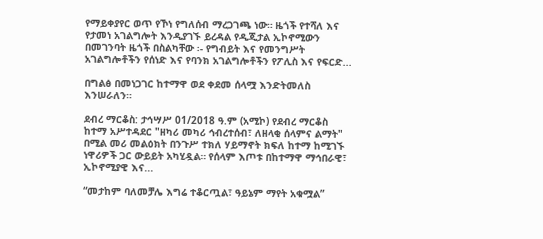የማይቀያየር ወጥ የኾነ የግለሰብ ማረጋገጫ ነው። ዜጎች የተሻለ እና የታመነ አገልግሎት እንዲያገኙ ይረዳል የዲጂታል ኢኮኖሚውን በመገንባት ዜጎች በስልካቸው ፡- የግብይት እና የመንግሥት አገልግሎቶችን የሰነድ እና የባንክ አገልግሎቶችን የፖሊስ እና የፍርድ...

በግልፅ በመነጋገር ከተማዋ ወደ ቀደመ ሰላሟ እንድትመለስ እንሠራለን።

ደብረ ማርቆስ: ታኅሣሥ 01/2018 ዓ.ም (አሚኮ) የደብረ ማርቆስ ከተማ አሥተዳደር "ዘካሪ መካሪ ኅብረተሰብ፣ ለዘላቂ ሰላምና ልማት" በሚል መሪ መልዕክት በንጉሥ ተክለ ሃይማኖት ክፍለ ከተማ ከሚገኙ ነዋሪዎች ጋር ውይይት አካሂዷል። የሰላም እጦቱ በከተማዋ ማኅበራዊ፣ ኢኮኖሚያዊ እና...

“መታከም ባለመቻሌ እግሬ ተቆርጧል፣ ዓይኔም ማየት አቁሟል”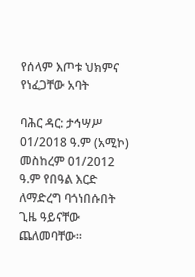የሰላም እጦቱ ህክምና የነፈጋቸው አባት

ባሕር ዳር: ታኅሣሥ 01/2018 ዓ.ም (አሚኮ) መስከረም 01/2012 ዓ.ም የበዓል እርድ ለማድረግ ባጎነበሱበት ጊዜ ዓይናቸው ጨለመባቸው።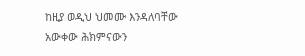ከዚያ ወዲህ ህመሙ እንዳለባቸው አውቀው ሕክምናውን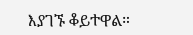እያገኙ ቆይተዋል።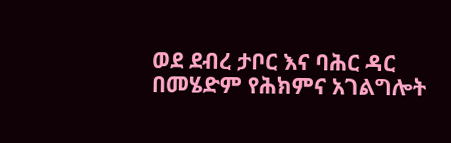ወደ ደብረ ታቦር እና ባሕር ዳር በመሄድም የሕክምና አገልግሎት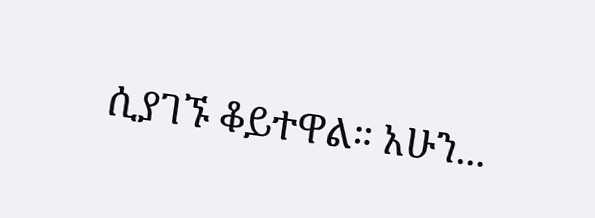ሲያገኙ ቆይተዋል። አሁን...